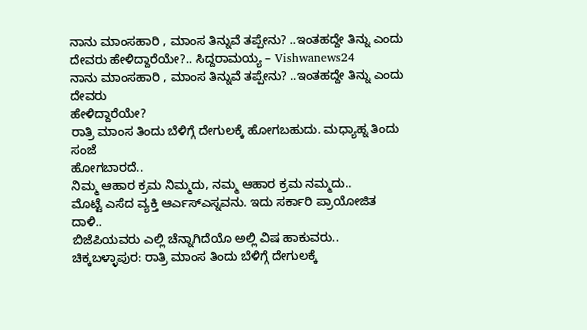ನಾನು ಮಾಂಸಹಾರಿ , ಮಾಂಸ ತಿನ್ನುವೆ ತಪ್ಪೇನು? ..ಇಂತಹದ್ದೇ ತಿನ್ನು ಎಂದು ದೇವರು ಹೇಳಿದ್ದಾರೆಯೇ?.. ಸಿದ್ದರಾಮಯ್ಯ – Vishwanews24
ನಾನು ಮಾಂಸಹಾರಿ , ಮಾಂಸ ತಿನ್ನುವೆ ತಪ್ಪೇನು? ..ಇಂತಹದ್ದೇ ತಿನ್ನು ಎಂದು ದೇವರು
ಹೇಳಿದ್ದಾರೆಯೇ?
ರಾತ್ರಿ ಮಾಂಸ ತಿಂದು ಬೆಳಿಗ್ಗೆ ದೇಗುಲಕ್ಕೆ ಹೋಗಬಹುದು. ಮಧ್ಯಾಹ್ನ ತಿಂದು ಸಂಜೆ
ಹೋಗಬಾರದೆ..
ನಿಮ್ಮ ಆಹಾರ ಕ್ರಮ ನಿಮ್ಮದು, ನಮ್ಮ ಆಹಾರ ಕ್ರಮ ನಮ್ಮದು..
ಮೊಟ್ಟೆ ಎಸೆದ ವ್ಯಕ್ತಿ ಆರ್ಎಸ್ಎಸ್ನವನು. ಇದು ಸರ್ಕಾರಿ ಪ್ರಾಯೋಜಿತ ದಾಳಿ..
ಬಿಜೆಪಿಯವರು ಎಲ್ಲಿ ಚೆನ್ನಾಗಿದೆಯೊ ಅಲ್ಲಿ ವಿಷ ಹಾಕುವರು..
ಚಿಕ್ಕಬಳ್ಳಾಪುರ: ರಾತ್ರಿ ಮಾಂಸ ತಿಂದು ಬೆಳಿಗ್ಗೆ ದೇಗುಲಕ್ಕೆ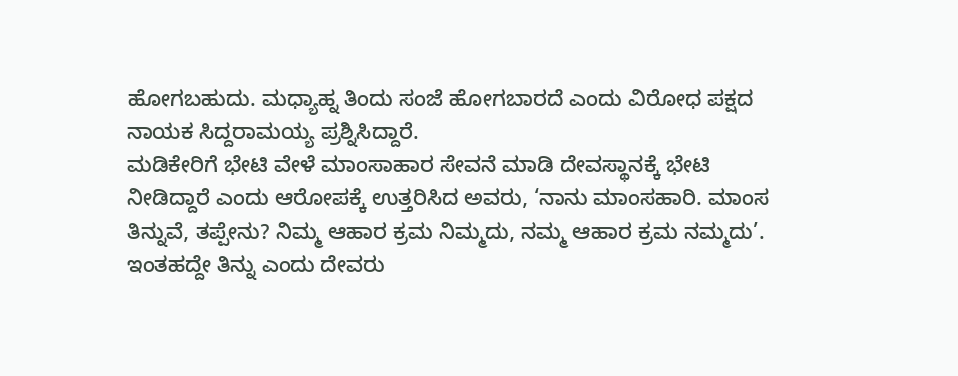ಹೋಗಬಹುದು. ಮಧ್ಯಾಹ್ನ ತಿಂದು ಸಂಜೆ ಹೋಗಬಾರದೆ ಎಂದು ವಿರೋಧ ಪಕ್ಷದ ನಾಯಕ ಸಿದ್ದರಾಮಯ್ಯ ಪ್ರಶ್ನಿಸಿದ್ದಾರೆ.
ಮಡಿಕೇರಿಗೆ ಭೇಟಿ ವೇಳೆ ಮಾಂಸಾಹಾರ ಸೇವನೆ ಮಾಡಿ ದೇವಸ್ಥಾನಕ್ಕೆ ಭೇಟಿ ನೀಡಿದ್ದಾರೆ ಎಂದು ಆರೋಪಕ್ಕೆ ಉತ್ತರಿಸಿದ ಅವರು, ‘ನಾನು ಮಾಂಸಹಾರಿ. ಮಾಂಸ ತಿನ್ನುವೆ, ತಪ್ಪೇನು? ನಿಮ್ಮ ಆಹಾರ ಕ್ರಮ ನಿಮ್ಮದು, ನಮ್ಮ ಆಹಾರ ಕ್ರಮ ನಮ್ಮದು’. ಇಂತಹದ್ದೇ ತಿನ್ನು ಎಂದು ದೇವರು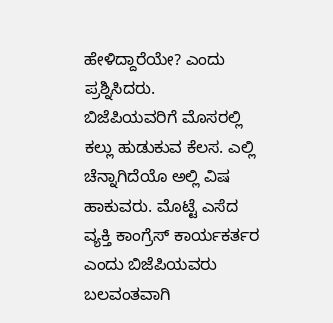ಹೇಳಿದ್ದಾರೆಯೇ? ಎಂದು ಪ್ರಶ್ನಿಸಿದರು.
ಬಿಜೆಪಿಯವರಿಗೆ ಮೊಸರಲ್ಲಿ ಕಲ್ಲು ಹುಡುಕುವ ಕೆಲಸ. ಎಲ್ಲಿ ಚೆನ್ನಾಗಿದೆಯೊ ಅಲ್ಲಿ ವಿಷ ಹಾಕುವರು. ಮೊಟ್ಟೆ ಎಸೆದ ವ್ಯಕ್ತಿ ಕಾಂಗ್ರೆಸ್ ಕಾರ್ಯಕರ್ತರ ಎಂದು ಬಿಜೆಪಿಯವರು ಬಲವಂತವಾಗಿ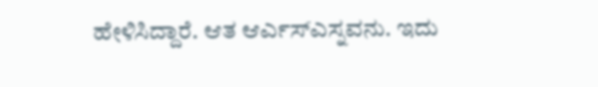ಹೇಳಿಸಿದ್ದಾರೆ. ಆತ ಆರ್ಎಸ್ಎಸ್ನವನು. ಇದು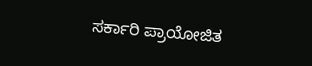ಸರ್ಕಾರಿ ಪ್ರಾಯೋಜಿತ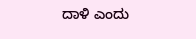ದಾಳಿ ಎಂದು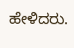ಹೇಳಿದರು.